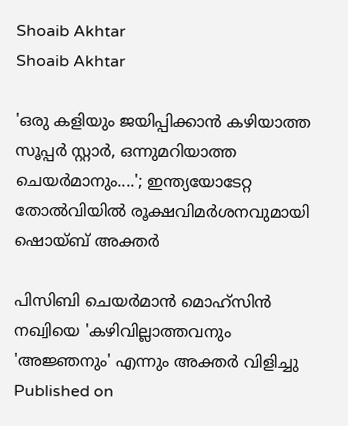Shoaib Akhtar
Shoaib Akhtar

'ഒരു കളിയും ജയിപ്പിക്കാന്‍ കഴിയാത്ത സൂപ്പര്‍ സ്റ്റാര്‍, ഒന്നുമറിയാത്ത ചെയര്‍മാനും....'; ഇന്ത്യയോടേറ്റ തോല്‍വിയില്‍ രൂക്ഷവിമര്‍ശനവുമായി ഷൊയ്ബ് അക്തര്‍

പിസിബി ചെയര്‍മാന്‍ മൊഹ്സിന്‍ നഖ്വിയെ 'കഴിവില്ലാത്തവനും 'അജ്ഞനും' എന്നും അക്തര്‍ വിളിച്ചു
Published on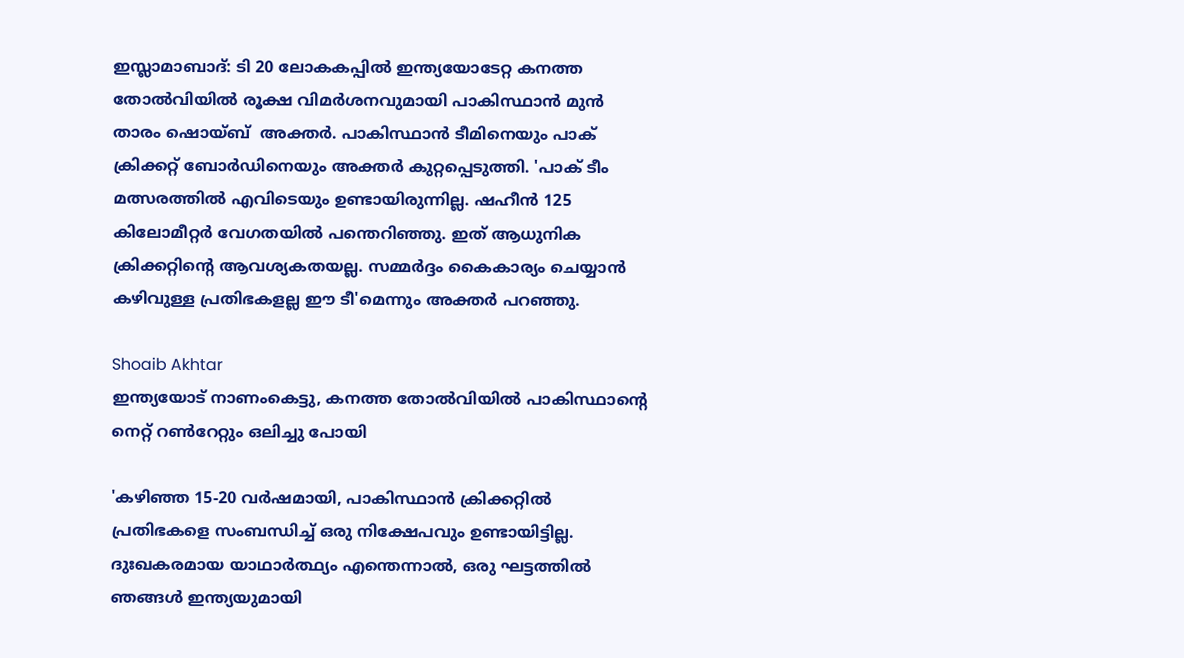ഇസ്ലാമാബാദ്: ടി 20 ലോകകപ്പില്‍ ഇന്ത്യയോടേറ്റ കനത്ത തോല്‍വിയില്‍ രൂക്ഷ വിമര്‍ശനവുമായി പാകിസ്ഥാന്‍ മുന്‍ താരം ഷൊയ്ബ്  അക്തര്‍. പാകിസ്ഥാന്‍ ടീമിനെയും പാക് ക്രിക്കറ്റ് ബോര്‍ഡിനെയും അക്തര്‍ കുറ്റപ്പെടുത്തി. 'പാക് ടീം മത്സരത്തില്‍ എവിടെയും ഉണ്ടായിരുന്നില്ല. ഷഹീന്‍ 125 കിലോമീറ്റര്‍ വേഗതയില്‍ പന്തെറിഞ്ഞു. ഇത് ആധുനിക ക്രിക്കറ്റിന്റെ ആവശ്യകതയല്ല. സമ്മര്‍ദ്ദം കൈകാര്യം ചെയ്യാന്‍ കഴിവുള്ള പ്രതിഭകളല്ല ഈ ടീ'മെന്നും അക്തര്‍ പറഞ്ഞു.

Shoaib Akhtar
ഇന്ത്യയോട് നാണംകെട്ടു, കനത്ത തോല്‍വിയില്‍ പാകിസ്ഥാന്റെ നെറ്റ് റണ്‍റേറ്റും ഒലിച്ചു പോയി

'കഴിഞ്ഞ 15-20 വര്‍ഷമായി, പാകിസ്ഥാന്‍ ക്രിക്കറ്റില്‍ പ്രതിഭകളെ സംബന്ധിച്ച് ഒരു നിക്ഷേപവും ഉണ്ടായിട്ടില്ല. ദുഃഖകരമായ യാഥാര്‍ത്ഥ്യം എന്തെന്നാല്‍, ഒരു ഘട്ടത്തില്‍ ഞങ്ങള്‍ ഇന്ത്യയുമായി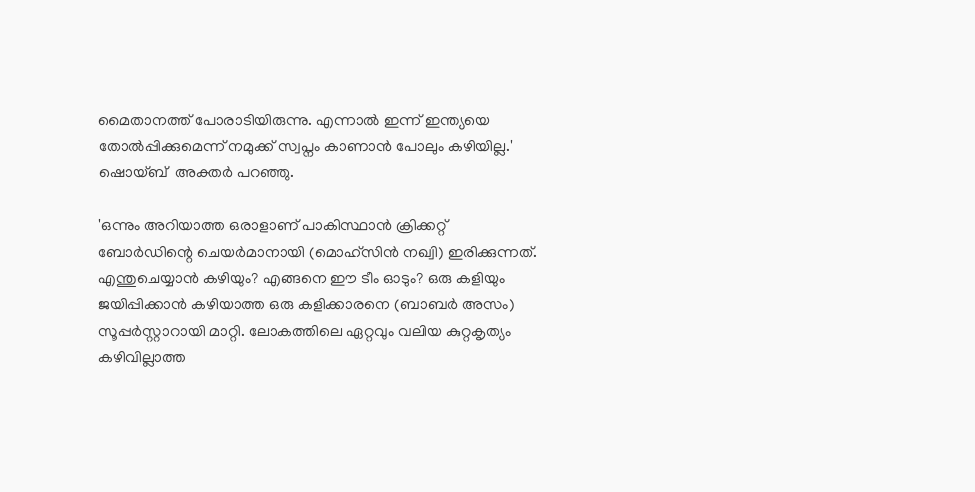മൈതാനത്ത് പോരാടിയിരുന്നു. എന്നാല്‍ ഇന്ന് ഇന്ത്യയെ തോല്‍പ്പിക്കുമെന്ന് നമുക്ക് സ്വപ്നം കാണാന്‍ പോലും കഴിയില്ല.' ഷൊയ്ബ്  അക്തര്‍ പറഞ്ഞു.

'ഒന്നും അറിയാത്ത ഒരാളാണ് പാകിസ്ഥാന്‍ ക്രിക്കറ്റ് ബോര്‍ഡിന്റെ ചെയര്‍മാനായി (മൊഹ്സിന്‍ നഖ്വി) ഇരിക്കുന്നത്. എന്തുചെയ്യാന്‍ കഴിയും? എങ്ങനെ ഈ ടീം ഓടും? ഒരു കളിയും ജയിപ്പിക്കാന്‍ കഴിയാത്ത ഒരു കളിക്കാരനെ (ബാബര്‍ അസം) സൂപ്പര്‍സ്റ്റാറായി മാറ്റി. ലോകത്തിലെ ഏറ്റവും വലിയ കുറ്റകൃത്യം കഴിവില്ലാത്ത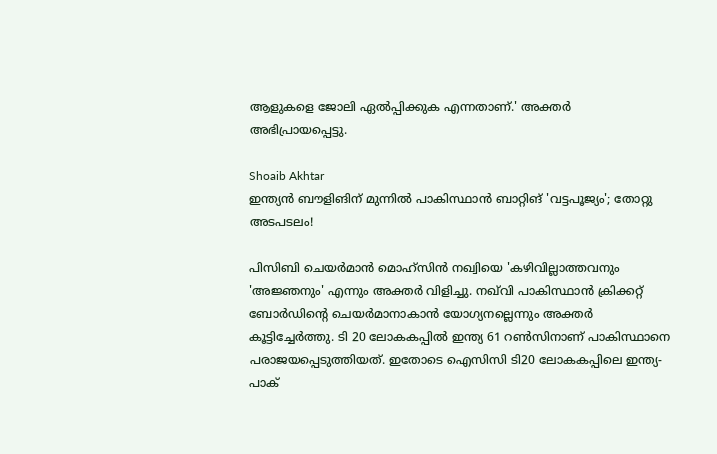ആളുകളെ ജോലി ഏല്‍പ്പിക്കുക എന്നതാണ്.' അക്തര്‍ അഭിപ്രായപ്പെട്ടു.

Shoaib Akhtar
ഇന്ത്യൻ ബൗളിങിന് മുന്നിൽ പാകിസ്ഥാന്‍ ബാറ്റിങ് 'വട്ടപൂജ്യം'; തോറ്റു അടപടലം!

പിസിബി ചെയര്‍മാന്‍ മൊഹ്സിന്‍ നഖ്വിയെ 'കഴിവില്ലാത്തവനും 'അജ്ഞനും' എന്നും അക്തര്‍ വിളിച്ചു. നഖ്‌വി പാകിസ്ഥാന്‍ ക്രിക്കറ്റ് ബോര്‍ഡിന്റെ ചെയര്‍മാനാകാന്‍ യോഗ്യനല്ലെന്നും അക്തര്‍ കൂട്ടിച്ചേര്‍ത്തു. ടി 20 ലോകകപ്പില്‍ ഇന്ത്യ 61 റണ്‍സിനാണ് പാകിസ്ഥാനെ പരാജയപ്പെടുത്തിയത്. ഇതോടെ ഐസിസി ടി20 ലോകകപ്പിലെ ഇന്ത്യ- പാക്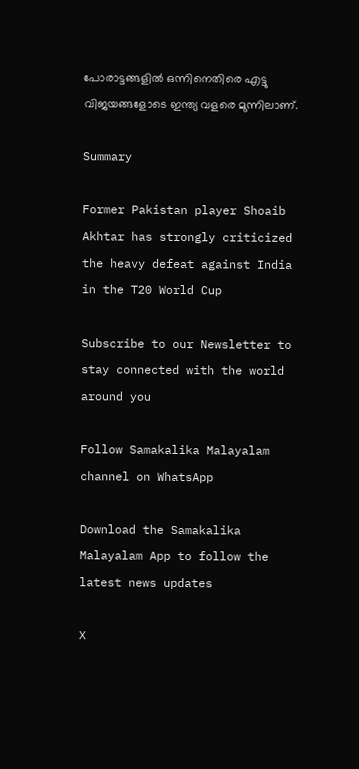പോരാട്ടങ്ങളില്‍ ഒന്നിനെതിരെ എട്ടു വിജയങ്ങളോടെ ഇന്ത്യ വളരെ മുന്നിലാണ്.

Summary

Former Pakistan player Shoaib Akhtar has strongly criticized the heavy defeat against India in the T20 World Cup

Subscribe to our Newsletter to stay connected with the world around you

Follow Samakalika Malayalam channel on WhatsApp

Download the Samakalika Malayalam App to follow the latest news updates

X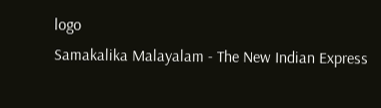logo
Samakalika Malayalam - The New Indian Express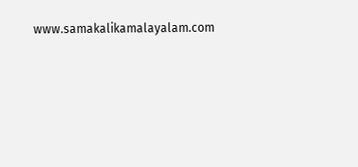www.samakalikamalayalam.com